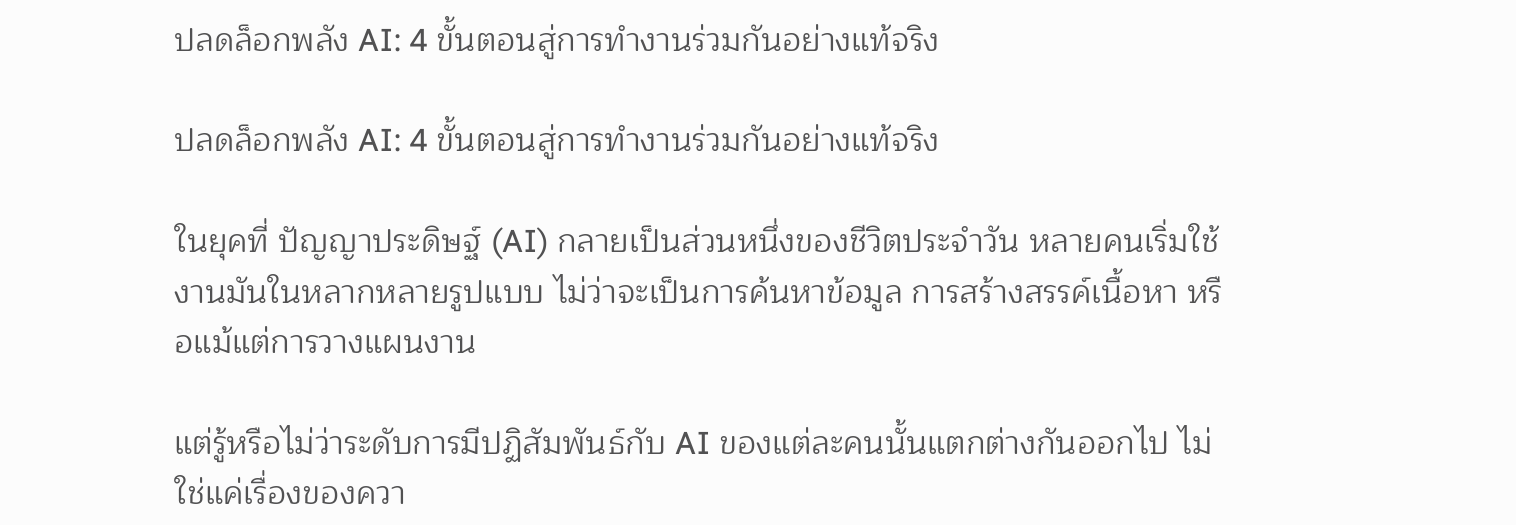ปลดล็อกพลัง AI: 4 ขั้นตอนสู่การทำงานร่วมกันอย่างแท้จริง

ปลดล็อกพลัง AI: 4 ขั้นตอนสู่การทำงานร่วมกันอย่างแท้จริง

ในยุคที่ ปัญญาประดิษฐ์ (AI) กลายเป็นส่วนหนึ่งของชีวิตประจำวัน หลายคนเริ่มใช้งานมันในหลากหลายรูปแบบ ไม่ว่าจะเป็นการค้นหาข้อมูล การสร้างสรรค์เนื้อหา หรือแม้แต่การวางแผนงาน

แต่รู้หรือไม่ว่าระดับการมีปฏิสัมพันธ์กับ AI ของแต่ละคนนั้นแตกต่างกันออกไป ไม่ใช่แค่เรื่องของควา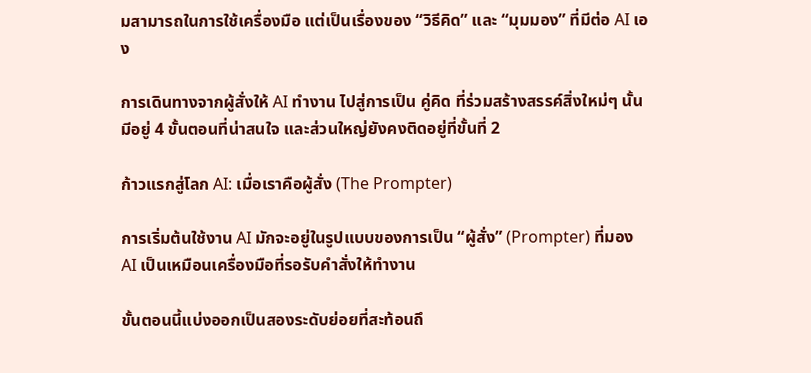มสามารถในการใช้เครื่องมือ แต่เป็นเรื่องของ “วิธีคิด” และ “มุมมอง” ที่มีต่อ AI เอง

การเดินทางจากผู้สั่งให้ AI ทำงาน ไปสู่การเป็น คู่คิด ที่ร่วมสร้างสรรค์สิ่งใหม่ๆ นั้นมีอยู่ 4 ขั้นตอนที่น่าสนใจ และส่วนใหญ่ยังคงติดอยู่ที่ขั้นที่ 2

ก้าวแรกสู่โลก AI: เมื่อเราคือผู้สั่ง (The Prompter)

การเริ่มต้นใช้งาน AI มักจะอยู่ในรูปแบบของการเป็น “ผู้สั่ง” (Prompter) ที่มอง AI เป็นเหมือนเครื่องมือที่รอรับคำสั่งให้ทำงาน

ขั้นตอนนี้แบ่งออกเป็นสองระดับย่อยที่สะท้อนถึ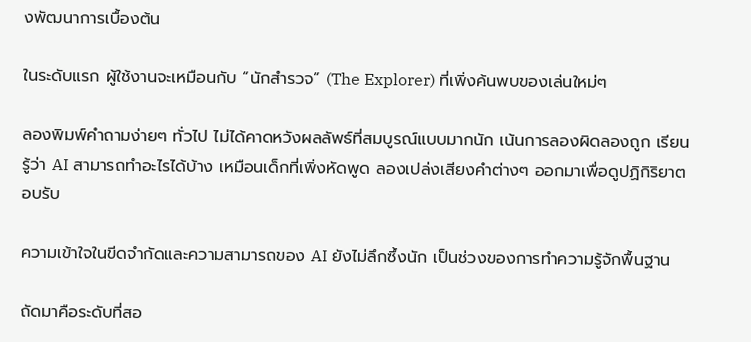งพัฒนาการเบื้องต้น

ในระดับแรก ผู้ใช้งานจะเหมือนกับ “นักสำรวจ” (The Explorer) ที่เพิ่งค้นพบของเล่นใหม่ๆ

ลองพิมพ์คำถามง่ายๆ ทั่วไป ไม่ได้คาดหวังผลลัพธ์ที่สมบูรณ์แบบมากนัก เน้นการลองผิดลองถูก เรียนรู้ว่า AI สามารถทำอะไรได้บ้าง เหมือนเด็กที่เพิ่งหัดพูด ลองเปล่งเสียงคำต่างๆ ออกมาเพื่อดูปฏิกิริยาตอบรับ

ความเข้าใจในขีดจำกัดและความสามารถของ AI ยังไม่ลึกซึ้งนัก เป็นช่วงของการทำความรู้จักพื้นฐาน

ถัดมาคือระดับที่สอ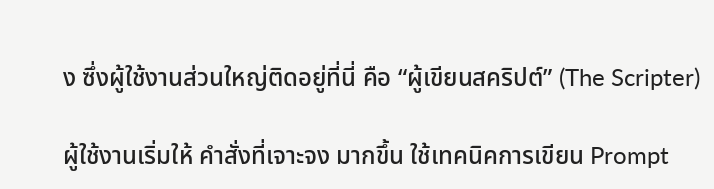ง ซึ่งผู้ใช้งานส่วนใหญ่ติดอยู่ที่นี่ คือ “ผู้เขียนสคริปต์” (The Scripter)

ผู้ใช้งานเริ่มให้ คำสั่งที่เจาะจง มากขึ้น ใช้เทคนิคการเขียน Prompt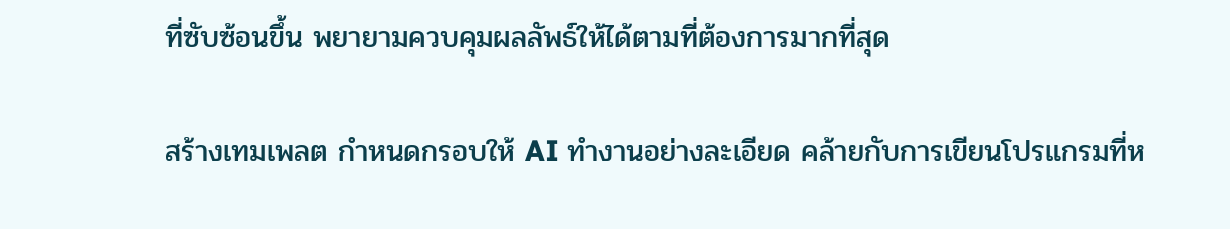ที่ซับซ้อนขึ้น พยายามควบคุมผลลัพธ์ให้ได้ตามที่ต้องการมากที่สุด

สร้างเทมเพลต กำหนดกรอบให้ AI ทำงานอย่างละเอียด คล้ายกับการเขียนโปรแกรมที่ห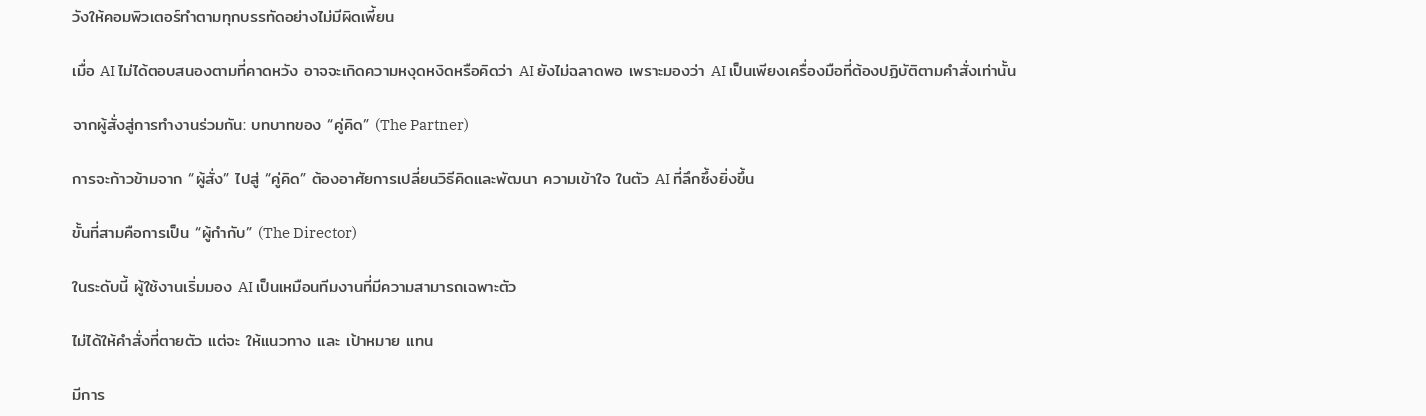วังให้คอมพิวเตอร์ทำตามทุกบรรทัดอย่างไม่มีผิดเพี้ยน

เมื่อ AI ไม่ได้ตอบสนองตามที่คาดหวัง อาจจะเกิดความหงุดหงิดหรือคิดว่า AI ยังไม่ฉลาดพอ เพราะมองว่า AI เป็นเพียงเครื่องมือที่ต้องปฏิบัติตามคำสั่งเท่านั้น

จากผู้สั่งสู่การทำงานร่วมกัน: บทบาทของ “คู่คิด” (The Partner)

การจะก้าวข้ามจาก “ผู้สั่ง” ไปสู่ “คู่คิด” ต้องอาศัยการเปลี่ยนวิธีคิดและพัฒนา ความเข้าใจ ในตัว AI ที่ลึกซึ้งยิ่งขึ้น

ขั้นที่สามคือการเป็น “ผู้กำกับ” (The Director)

ในระดับนี้ ผู้ใช้งานเริ่มมอง AI เป็นเหมือนทีมงานที่มีความสามารถเฉพาะตัว

ไม่ได้ให้คำสั่งที่ตายตัว แต่จะ ให้แนวทาง และ เป้าหมาย แทน

มีการ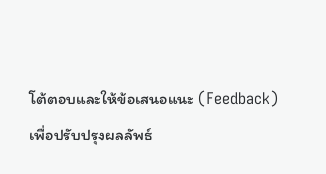โต้ตอบและให้ข้อเสนอแนะ (Feedback) เพื่อปรับปรุงผลลัพธ์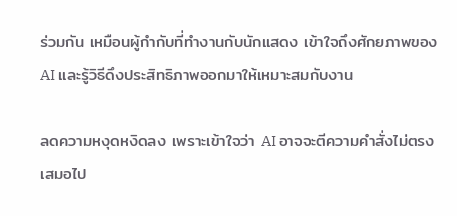ร่วมกัน เหมือนผู้กำกับที่ทำงานกับนักแสดง เข้าใจถึงศักยภาพของ AI และรู้วิธีดึงประสิทธิภาพออกมาให้เหมาะสมกับงาน

ลดความหงุดหงิดลง เพราะเข้าใจว่า AI อาจจะตีความคำสั่งไม่ตรงเสมอไป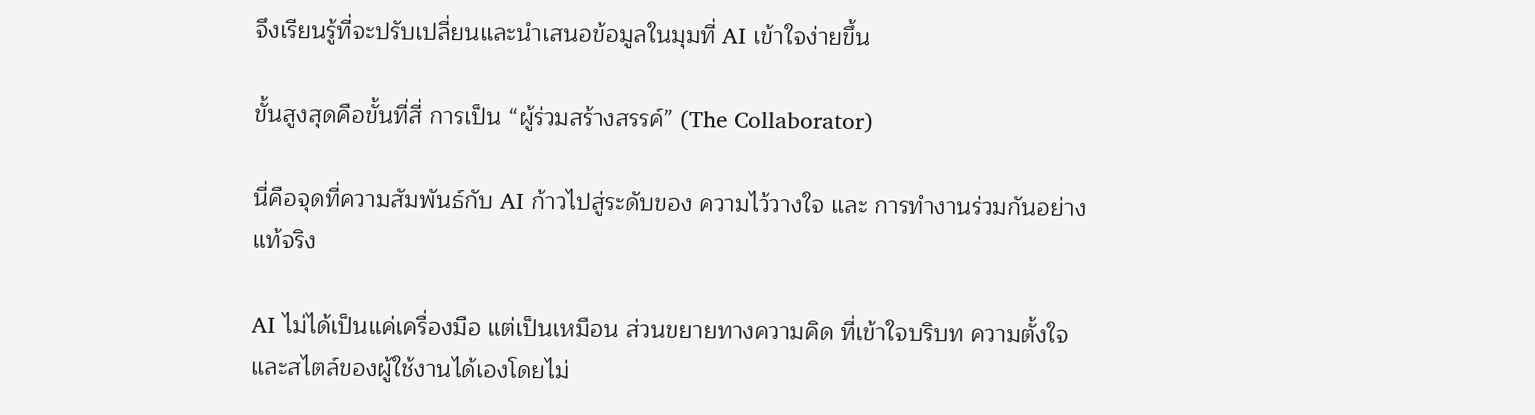จึงเรียนรู้ที่จะปรับเปลี่ยนและนำเสนอข้อมูลในมุมที่ AI เข้าใจง่ายขึ้น

ขั้นสูงสุดคือขั้นที่สี่ การเป็น “ผู้ร่วมสร้างสรรค์” (The Collaborator)

นี่คือจุดที่ความสัมพันธ์กับ AI ก้าวไปสู่ระดับของ ความไว้วางใจ และ การทำงานร่วมกันอย่างแท้จริง

AI ไม่ได้เป็นแค่เครื่องมือ แต่เป็นเหมือน ส่วนขยายทางความคิด ที่เข้าใจบริบท ความตั้งใจ และสไตล์ของผู้ใช้งานได้เองโดยไม่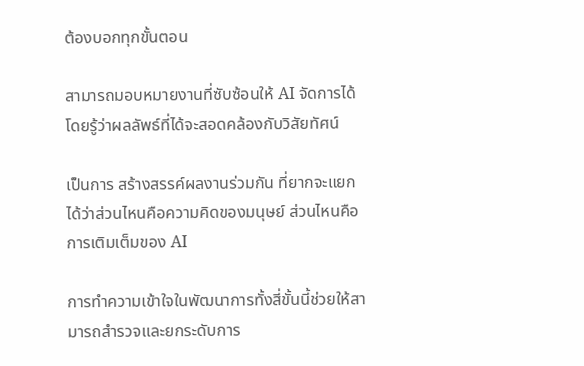ต้องบอกทุกขั้นตอน

สามารถมอบหมายงานที่ซับซ้อนให้ AI จัดการได้ โดยรู้ว่าผลลัพธ์ที่ได้จะสอดคล้องกับวิสัยทัศน์

เป็นการ สร้างสรรค์ผลงานร่วมกัน ที่ยากจะแยกได้ว่าส่วนไหนคือความคิดของมนุษย์ ส่วนไหนคือการเติมเต็มของ AI

การทำความเข้าใจในพัฒนาการทั้งสี่ขั้นนี้ช่วยให้สามารถสำรวจและยกระดับการ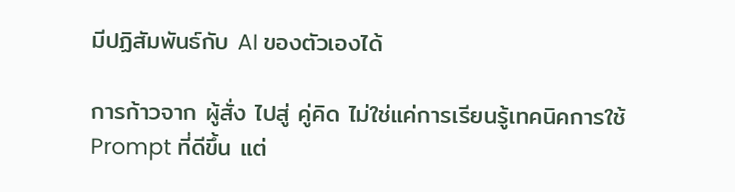มีปฏิสัมพันธ์กับ AI ของตัวเองได้

การก้าวจาก ผู้สั่ง ไปสู่ คู่คิด ไม่ใช่แค่การเรียนรู้เทคนิคการใช้ Prompt ที่ดีขึ้น แต่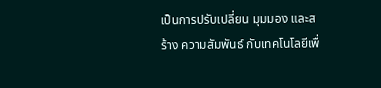เป็นการปรับเปลี่ยน มุมมอง และสร้าง ความสัมพันธ์ กับเทคโนโลยีเพื่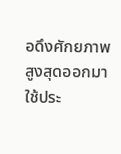อดึงศักยภาพสูงสุดออกมาใช้ประ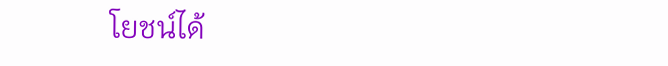โยชน์ได้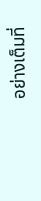อย่างเต็มที่